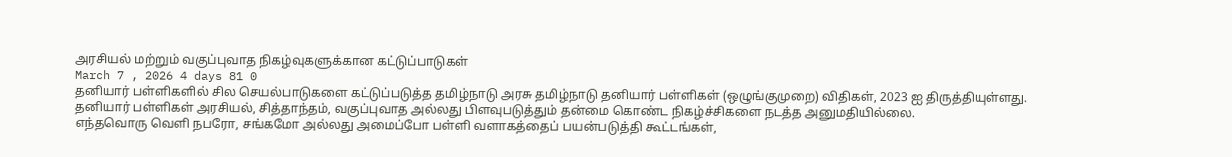அரசியல் மற்றும் வகுப்புவாத நிகழ்வுகளுக்கான கட்டுப்பாடுகள்
March 7 , 2026 4 days 81 0
தனியார் பள்ளிகளில் சில செயல்பாடுகளை கட்டுப்படுத்த தமிழ்நாடு அரசு தமிழ்நாடு தனியார் பள்ளிகள் (ஒழுங்குமுறை) விதிகள், 2023 ஐ திருத்தியுள்ளது.
தனியார் பள்ளிகள் அரசியல், சித்தாந்தம், வகுப்புவாத அல்லது பிளவுபடுத்தும் தன்மை கொண்ட நிகழ்ச்சிகளை நடத்த அனுமதியில்லை.
எந்தவொரு வெளி நபரோ, சங்கமோ அல்லது அமைப்போ பள்ளி வளாகத்தைப் பயன்படுத்தி கூட்டங்கள்,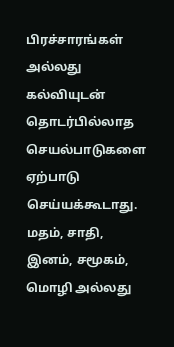பிரச்சாரங்கள் அல்லது கல்வியுடன் தொடர்பில்லாத செயல்பாடுகளை ஏற்பாடு செய்யக்கூடாது.
மதம், சாதி, இனம், சமூகம், மொழி அல்லது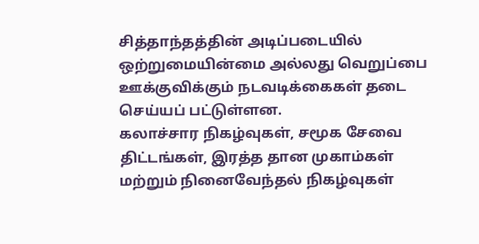சித்தாந்தத்தின் அடிப்படையில் ஒற்றுமையின்மை அல்லது வெறுப்பை ஊக்குவிக்கும் நடவடிக்கைகள் தடை செய்யப் பட்டுள்ளன.
கலாச்சார நிகழ்வுகள், சமூக சேவை திட்டங்கள், இரத்த தான முகாம்கள் மற்றும் நினைவேந்தல் நிகழ்வுகள்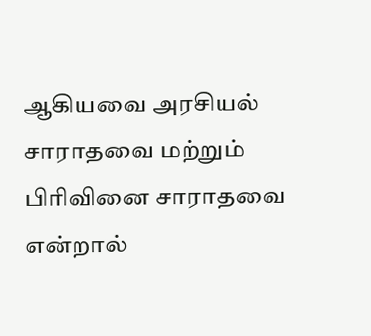ஆகியவை அரசியல் சாராதவை மற்றும் பிரிவினை சாராதவை என்றால்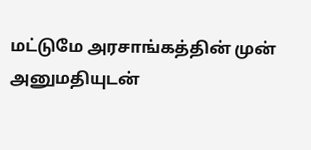மட்டுமே அரசாங்கத்தின் முன் அனுமதியுடன்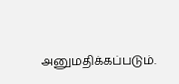அனுமதிக்கப்படும்.